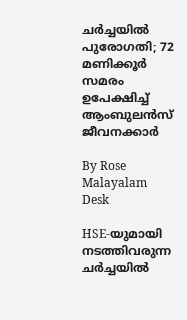ചർച്ചയിൽ പുരോഗതി; 72 മണിക്കൂർ സമരം ഉപേക്ഷിച്ച് ആംബുലൻസ് ജീവനക്കാർ

By Rose Malayalam Desk

HSE-യുമായി നടത്തിവരുന്ന ചര്‍ച്ചയില്‍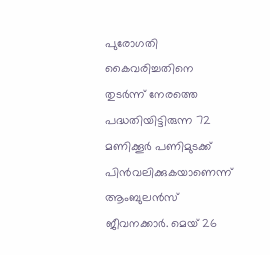പുരോഗതി കൈവരിച്ചതിനെ തുടര്‍ന്ന് നേരത്തെ പദ്ധതിയിട്ടിരുന്ന 72 മണിക്കൂര്‍ പണിമുടക്ക് പിന്‍വലിക്കുകയാണെന്ന് ആംബുലന്‍സ് ജീവനക്കാര്‍. മെയ് 26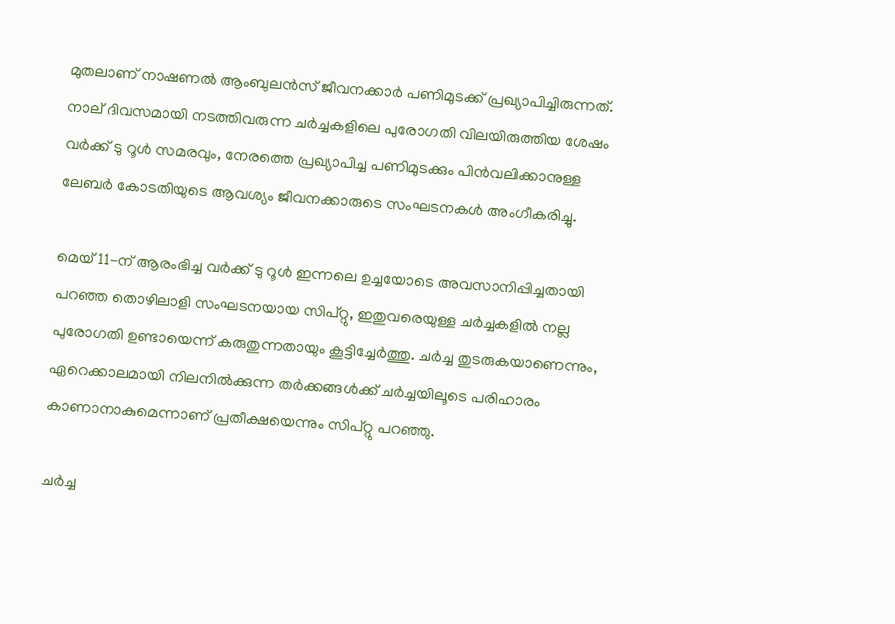മുതലാണ് നാഷണല്‍ ആംബുലന്‍സ് ജീവനക്കാര്‍ പണിമുടക്ക് പ്രഖ്യാപിച്ചിരുന്നത്. നാല് ദിവസമായി നടത്തിവരുന്ന ചര്‍ച്ചകളിലെ പുരോഗതി വിലയിരുത്തിയ ശേഷം വര്‍ക്ക് ടു റൂള്‍ സമരവും, നേരത്തെ പ്രഖ്യാപിച്ച പണിമുടക്കും പിന്‍വലിക്കാനുള്ള ലേബര്‍ കോടതിയുടെ ആവശ്യം ജീവനക്കാരുടെ സംഘടനകള്‍ അംഗീകരിച്ചു.

മെയ് 11-ന് ആരംഭിച്ച വര്‍ക്ക് ടു റൂള്‍ ഇന്നലെ ഉച്ചയോടെ അവസാനിപ്പിച്ചതായി പറഞ്ഞ തൊഴിലാളി സംഘടനയായ സിപ്റ്റു, ഇതുവരെയുള്ള ചര്‍ച്ചകളില്‍ നല്ല പുരോഗതി ഉണ്ടായെന്ന് കരുതുന്നതായും കൂട്ടിച്ചേര്‍ത്തു. ചര്‍ച്ച തുടരുകയാണെന്നും, ഏറെക്കാലമായി നിലനില്‍ക്കുന്ന തര്‍ക്കങ്ങള്‍ക്ക് ചര്‍ച്ചയിലൂടെ പരിഹാരം കാണാനാകുമെന്നാണ് പ്രതീക്ഷയെന്നും സിപ്റ്റു പറഞ്ഞു.

ചര്‍ച്ച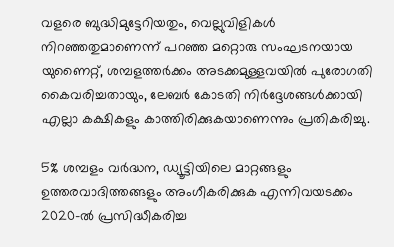വളരെ ബുദ്ധിമുട്ടേറിയതും, വെല്ലുവിളികള്‍ നിറഞ്ഞതുമാണെന്ന് പറഞ്ഞ മറ്റൊരു സംഘടനയായ യുണൈറ്റ്, ശമ്പളത്തര്‍ക്കം അടക്കമുള്ളവയില്‍ പുരോഗതി കൈവരിച്ചതായും, ലേബര്‍ കോടതി നിര്‍ദ്ദേശങ്ങള്‍ക്കായി എല്ലാ കക്ഷികളും കാത്തിരിക്കുകയാണെന്നും പ്രതികരിച്ചു.

5% ശമ്പളം വര്‍ദ്ധന, ഡ്യൂട്ടിയിലെ മാറ്റങ്ങളും ഉത്തരവാദിത്തങ്ങളും അംഗീകരിക്കുക എന്നിവയടക്കം 2020-ല്‍ പ്രസിദ്ധീകരിച്ച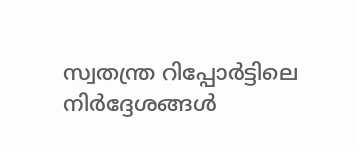സ്വതന്ത്ര റിപ്പോര്‍ട്ടിലെ നിര്‍ദ്ദേശങ്ങള്‍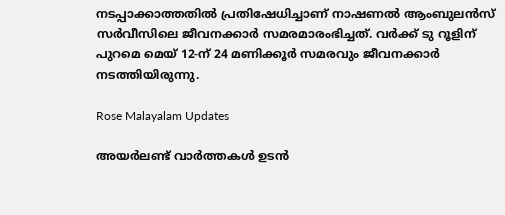നടപ്പാക്കാത്തതില്‍ പ്രതിഷേധിച്ചാണ് നാഷണല്‍ ആംബുലന്‍സ് സര്‍വീസിലെ ജീവനക്കാര്‍ സമരമാരംഭിച്ചത്. വര്‍ക്ക് ടു റൂളിന് പുറമെ മെയ് 12-ന് 24 മണിക്കൂര്‍ സമരവും ജീവനക്കാര്‍ നടത്തിയിരുന്നു.

Rose Malayalam Updates

അയർലണ്ട് വാർത്തകൾ ഉടൻ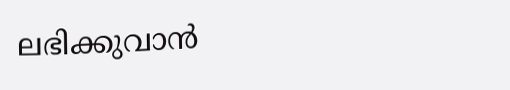ലഭിക്കുവാൻ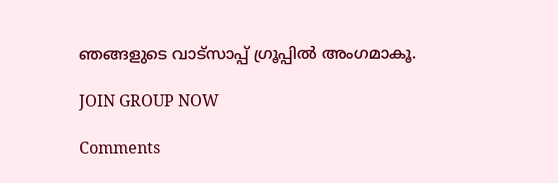ഞങ്ങളുടെ വാട്സാപ്പ് ഗ്രൂപ്പിൽ അംഗമാകൂ.

JOIN GROUP NOW

Comments